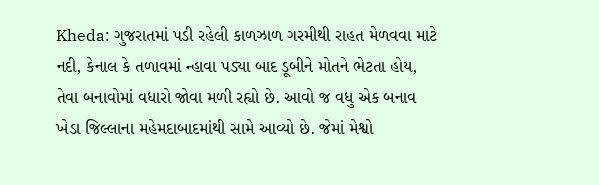Kheda: ગુજરાતમાં પડી રહેલી કાળઝાળ ગરમીથી રાહત મેળવવા માટે નદી, કેનાલ કે તળાવમાં ન્હાવા પડ્યા બાદ ડૂબીને મોતને ભેટતા હોય, તેવા બનાવોમાં વધારો જોવા મળી રહ્યો છે. આવો જ વધુ એક બનાવ ખેડા જિલ્લાના મહેમદાબાદમાંથી સામે આવ્યો છે. જેમાં મેશ્વો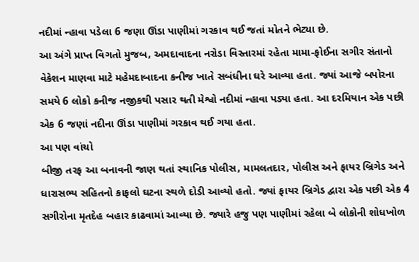નદીમાં ન્હાવા પડેલા 6 જણા ઊંડા પાણીમાં ગરકાવ થઈ જતાં મોતને ભેટ્યા છે.
આ અંગે પ્રાપ્ત વિગતો મુજબ, અમદાવાદના નરોડા વિસ્તારમાં રહેતા મામા-ફોઈના સગીર સંતાનો વેકેશન માણવા માટે મહેમદાબાદના કનીજ ખાતે સબંધીના ઘરે આવ્યા હતા. જ્યાં આજે બપોરના સમયે 6 લોકો કનીજ નજીકથી પસાર થતી મેશ્વો નદીમાં ન્હાવા પડ્યા હતા. આ દરમિયાન એક પછી એક 6 જણાં નદીના ઊંડા પાણીમાં ગરકાવ થઈ ગયા હતા.
આ પણ વાંચો
બીજી તરફ આ બનાવની જાણ થતાં સ્થાનિક પોલીસ, મામલતદાર, પોલીસ અને ફાયર બ્રિગેડ અને ધારાસભ્ય સહિતનો કાફલો ઘટના સ્થળે દોડી આવ્યો હતો. જ્યાં ફાયર બ્રિગેડ દ્વારા એક પછી એક 4 સગીરોના મૃતદેહ બહાર કાઢવામાં આવ્યા છે. જ્યારે હજુ પણ પાણીમાં રહેલા બે લોકોની શોધખોળ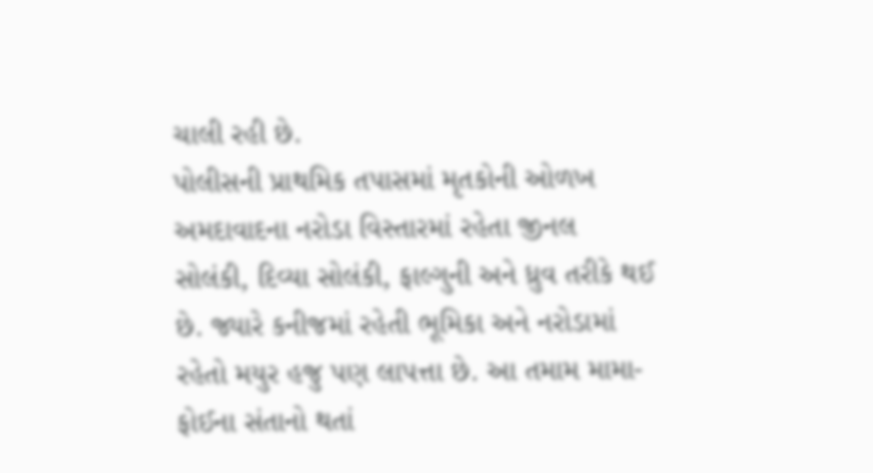ચાલી રહી છે.
પોલીસની પ્રાથમિક તપાસમાં મૃતકોની ઓળખ અમદાવાદના નરોડા વિસ્તારમાં રહેતા જીનલ સોલંકી, દિવ્યા સોલંકી, ફાલ્ગુની અને ધ્રુવ તરીકે થઈ છે. જ્યારે કનીજમાં રહેતી ભૂમિકા અને નરોડામાં રહેતો મયુર હજુ પણ લાપત્તા છે. આ તમામ મામા-ફોઈના સંતાનો થતાં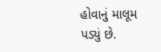હોવાનું માલૂમ પડ્યું છે.